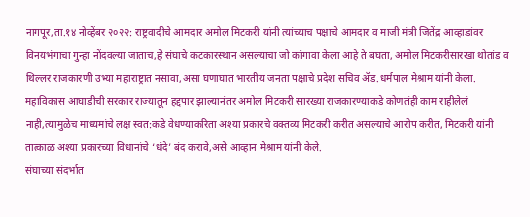नागपूर,ता.१४ नोव्हेंबर २०२२: राष्ट्रवादीचे आमदार अमोल मिटकरी यांनी त्यांच्याच पक्षाचे आमदार व माजी मंत्री जितेंद्र आव्हाडांवर विनयभंगाचा गुन्हा नोंदवल्या जाताच,हे संघाचे कटकारस्थान असल्याचा जो कांगावा केला आहे ते बघता, अमोल मिटकरीसारखा थोतांड व थिल्लर राजकारणी उभ्या महाराष्ट्रात नसावा,असा घणाघात भारतीय जनता पक्षाचे प्रदेश सचिव ॲड.धर्मपाल मेश्राम यांनी केला.
महाविकास आघाडीची सरकार राज्यातून हद्दपार झाल्यानंतर अमोल मिटकरी सारख्या राजकारण्याकडे कोणतंही काम राहीलेलं नाही,त्यामुळेच माध्यमांचे लक्ष स्वत:कडे वेधण्याकरिता अश्या प्रकारचे वक्तव्य मिटकरी करीत असल्याचे आरोप करीत, मिटकरी यांनी तात्काळ अश्या प्रकारच्या विधानांचे ‘धंदे’ बंद करावे,असे आव्हान मेश्राम यांनी केले.
संघाच्या संदर्भात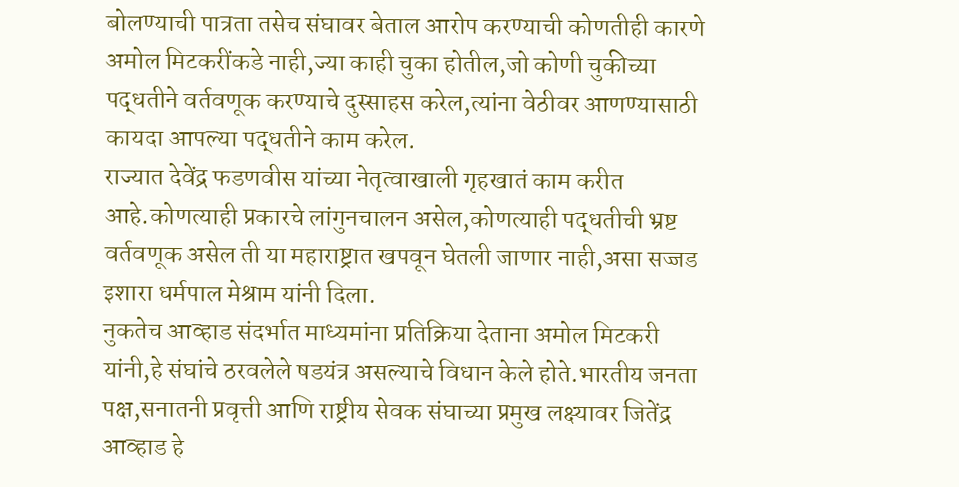बोलण्याची पात्रता तसेच संघावर बेताल आरोप करण्याची कोणतीही कारणे अमोल मिटकरींकडे नाही,ज्या काही चुका होतील,जो कोणी चुकीच्या पद्धतीने वर्तवणूक करण्याचे दुस्साहस करेल,त्यांना वेठीवर आणण्यासाठी कायदा आपल्या पद्धतीने काम करेल.
राज्यात देवेंद्र फडणवीस यांच्या नेतृत्वाखाली गृहखातं काम करीत आहे.कोणत्याही प्रकारचे लांगुनचालन असेल,कोणत्याही पद्धतीची भ्रष्ट वर्तवणूक असेल ती या महाराष्ट्रात खपवून घेतली जाणार नाही,असा सज्जड इशारा धर्मपाल मेश्राम यांनी दिला.
नुकतेच आव्हाड संदर्भात माध्यमांना प्रतिक्रिया देताना अमोल मिटकरी यांनी,हे संघांचे ठरवलेले षडयंत्र असल्याचे विधान केले होते.भारतीय जनता पक्ष,सनातनी प्रवृत्ती आणि राष्ट्रीय सेवक संघाच्या प्रमुख लक्ष्यावर जितेंद्र आव्हाड हे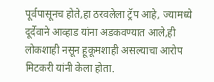पूर्वपासूनच होते,हा ठरवलेला ट्रॅप आहे, ज्यामध्ये दूर्देवाने आव्हाड यांना अडकवण्यात आले,ही लोकशाही नसून हूकूमशाही असल्याचा आरोप मिटकरी यांनी केला होता.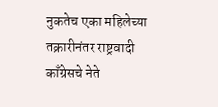नुकतेच एका महिलेच्या तक्रारीनंतर राष्ट्रवादी काँग्रेसचे नेते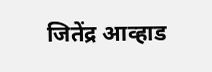जितेंद्र आव्हाड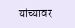यांच्यावर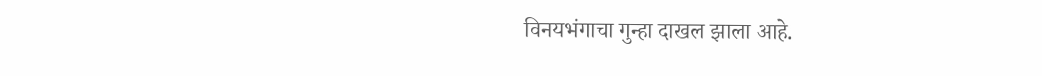विनयभंगाचा गुन्हा दाखल झाला आहे.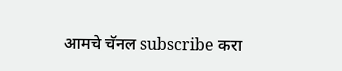आमचे चॅनल subscribe करा